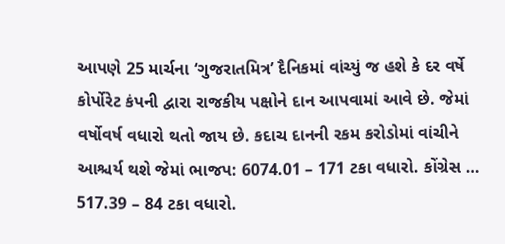આપણે 25 માર્ચના ‘ગુજરાતમિત્ર’ દૈનિકમાં વાંચ્યું જ હશે કે દર વર્ષે કોર્પોરેટ કંપની દ્વારા રાજકીય પક્ષોને દાન આપવામાં આવે છે. જેમાં વર્ષોવર્ષ વધારો થતો જાય છે. કદાચ દાનની રકમ કરોડોમાં વાંચીને આશ્ચર્ય થશે જેમાં ભાજપ: 6074.01 – 171 ટકા વધારો. કોંગ્રેસ … 517.39 – 84 ટકા વધારો.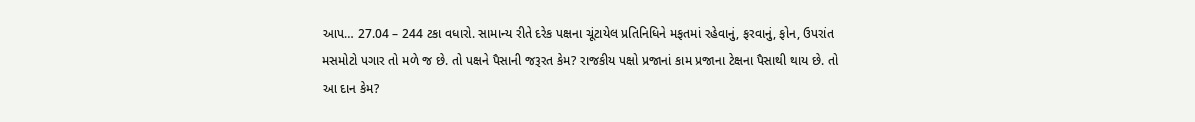આપ… 27.04 – 244 ટકા વધારો. સામાન્ય રીતે દરેક પક્ષના ચૂંટાયેલ પ્રતિનિધિને મફતમાં રહેવાનું, ફરવાનું, ફોન, ઉપરાંત મસમોટો પગાર તો મળે જ છે. તો પક્ષને પૈસાની જરૂરત કેમ? રાજકીય પક્ષો પ્રજાનાં કામ પ્રજાના ટેક્ષના પૈસાથી થાય છે. તો આ દાન કેમ?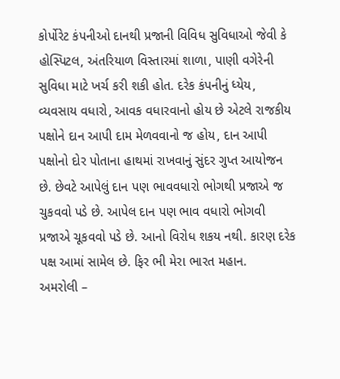કોર્પોરેટ કંપનીઓ દાનથી પ્રજાની વિવિધ સુવિધાઓ જેવી કે હોસ્પિટલ, અંતરિયાળ વિસ્તારમાં શાળા, પાણી વગેરેની સુવિધા માટે ખર્ચ કરી શકી હોત. દરેક કંપનીનું ધ્યેય, વ્યવસાય વધારો, આવક વધારવાનો હોય છે એટલે રાજકીય પક્ષોને દાન આપી દામ મેળવવાનો જ હોય, દાન આપી પક્ષોનો દોર પોતાના હાથમાં રાખવાનું સુંદર ગુપ્ત આયોજન છે. છેવટે આપેલું દાન પણ ભાવવધારો ભોગથી પ્રજાએ જ ચુકવવો પડે છે. આપેલ દાન પણ ભાવ વધારો ભોગવી પ્રજાએ ચૂકવવો પડે છે. આનો વિરોધ શકય નથી. કારણ દરેક પક્ષ આમાં સામેલ છે. ફિર ભી મેરા ભારત મહાન.
અમરોલી –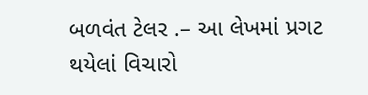બળવંત ટેલર .– આ લેખમાં પ્રગટ થયેલાં વિચારો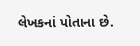લેખકનાં પોતાના છે.